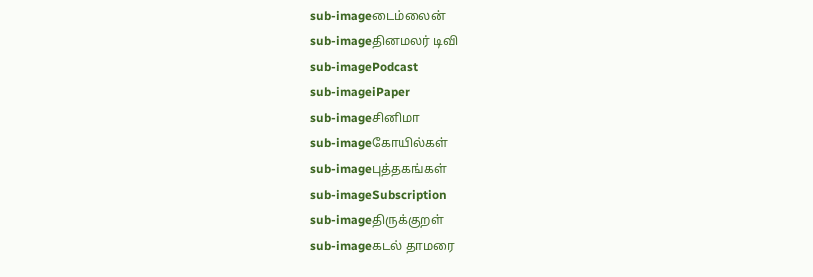sub-imageடைம்லைன்
sub-imageதினமலர் டிவி
sub-imagePodcast
sub-imageiPaper
sub-imageசினிமா
sub-imageகோயில்கள்
sub-imageபுத்தகங்கள்
sub-imageSubscription
sub-imageதிருக்குறள்
sub-imageகடல் தாமரை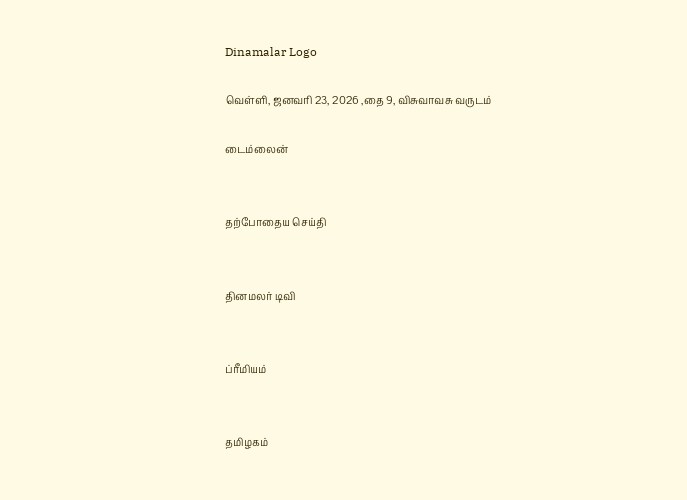Dinamalar Logo

வெள்ளி, ஜனவரி 23, 2026 ,தை 9, விசுவாவசு வருடம்

டைம்லைன்


தற்போதைய செய்தி


தினமலர் டிவி


ப்ரீமியம்


தமிழகம்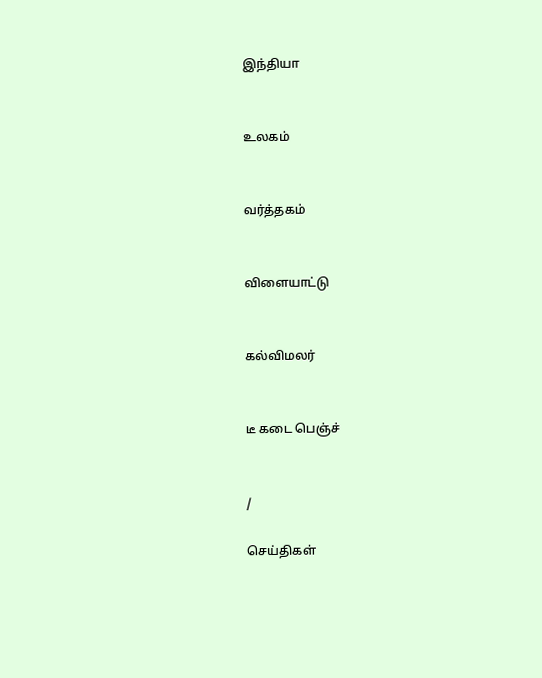இந்தியா


உலகம்


வர்த்தகம்


விளையாட்டு


கல்விமலர்


டீ கடை பெஞ்ச்


/

செய்திகள்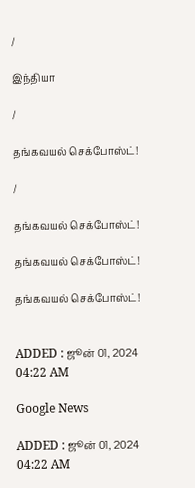/

இந்தியா

/

தங்கவயல் செக்போஸ்ட்!

/

தங்கவயல் செக்போஸ்ட்!

தங்கவயல் செக்போஸ்ட்!

தங்கவயல் செக்போஸ்ட்!


ADDED : ஜூன் 01, 2024 04:22 AM

Google News

ADDED : ஜூன் 01, 2024 04:22 AM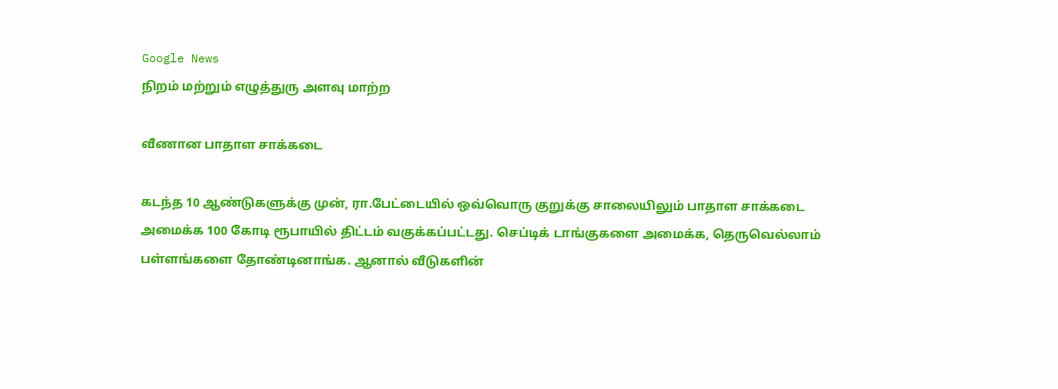Google News
நிறம் மற்றும் எழுத்துரு அளவு மாற்ற

வீணான பாதாள சாக்கடை

கடந்த 10 ஆண்டுகளுக்கு முன், ரா.பேட்டையில் ஒவ்வொரு குறுக்கு சாலையிலும் பாதாள சாக்கடை அமைக்க 100 கோடி ரூபாயில் திட்டம் வகுக்கப்பட்டது. செப்டிக் டாங்குகளை அமைக்க, தெருவெல்லாம் பள்ளங்களை தோண்டினாங்க. ஆனால் வீடுகளின்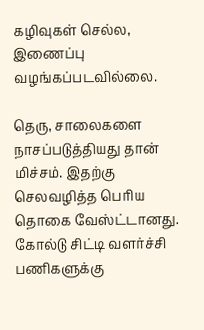கழிவுகள் செல்ல, இணைப்பு வழங்கப்படவில்லை.

தெரு, சாலைகளை நாசப்படுத்தியது தான் மிச்சம். இதற்கு செலவழித்த பெரிய தொகை வேஸ்ட்டானது. கோல்டு சிட்டி வளர்ச்சி பணிகளுக்கு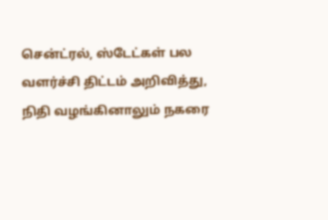சென்ட்ரல், ஸ்டேட்கள் பல வளர்ச்சி திட்டம் அறிவித்து, நிதி வழங்கினாலும் நகரை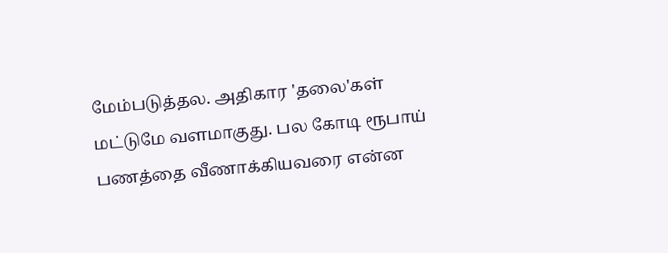மேம்படுத்தல. அதிகார 'தலை'கள் மட்டுமே வளமாகுது. பல கோடி ரூபாய் பணத்தை வீணாக்கியவரை என்ன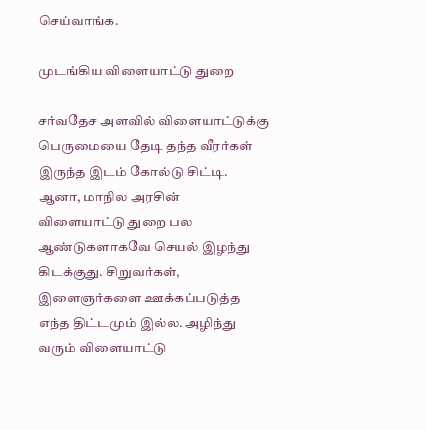செய்வாங்க.

முடங்கிய விளையாட்டு துறை

சர்வதேச அளவில் விளையாட்டுக்கு பெருமையை தேடி தந்த வீரர்கள் இருந்த இடம் கோல்டு சிட்டி. ஆனா, மாநில அரசின் விளையாட்டு துறை பல ஆண்டுகளாகவே செயல் இழந்து கிடக்குது. சிறுவர்கள், இளைஞர்களை ஊக்கப்படுத்த எந்த திட்டமும் இல்ல. அழிந்து வரும் விளையாட்டு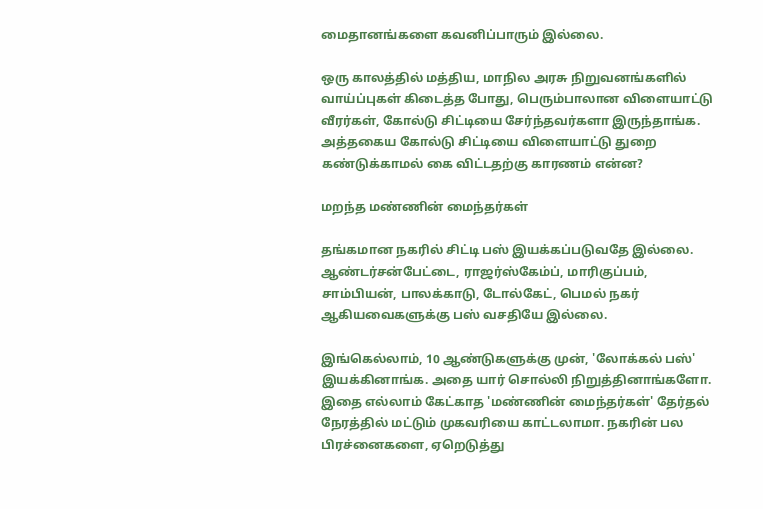மைதானங்களை கவனிப்பாரும் இல்லை.

ஒரு காலத்தில் மத்திய, மாநில அரசு நிறுவனங்களில் வாய்ப்புகள் கிடைத்த போது, பெரும்பாலான விளையாட்டு வீரர்கள், கோல்டு சிட்டியை சேர்ந்தவர்களா இருந்தாங்க. அத்தகைய கோல்டு சிட்டியை விளையாட்டு துறை கண்டுக்காமல் கை விட்டதற்கு காரணம் என்ன?

மறந்த மண்ணின் மைந்தர்கள்

தங்கமான நகரில் சிட்டி பஸ் இயக்கப்படுவதே இல்லை. ஆண்டர்சன்பேட்டை, ராஜர்ஸ்கேம்ப், மாரிகுப்பம், சாம்பியன், பாலக்காடு, டோல்கேட், பெமல் நகர் ஆகியவைகளுக்கு பஸ் வசதியே இல்லை.

இங்கெல்லாம், 10 ஆண்டுகளுக்கு முன், 'லோக்கல் பஸ்' இயக்கினாங்க. அதை யார் சொல்லி நிறுத்தினாங்களோ. இதை எல்லாம் கேட்காத 'மண்ணின் மைந்தர்கள்' தேர்தல் நேரத்தில் மட்டும் முகவரியை காட்டலாமா. நகரின் பல பிரச்னைகளை, ஏறெடுத்து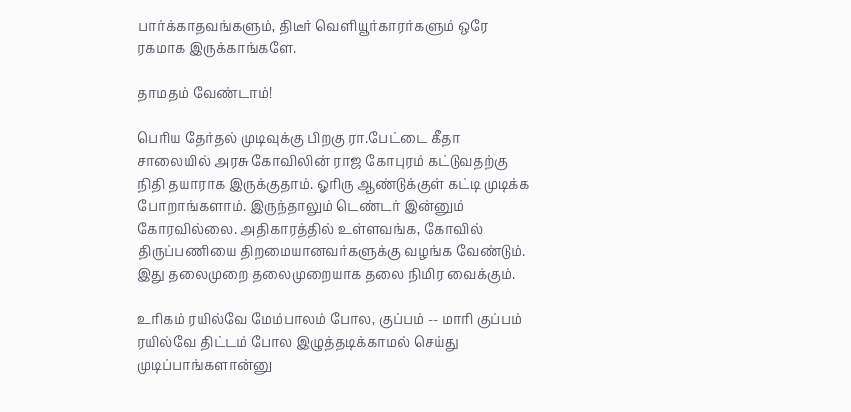பார்க்காதவங்களும், திடீர் வெளியூர்காரர்களும் ஒரே ரகமாக இருக்காங்களே.

தாமதம் வேண்டாம்!

பெரிய தேர்தல் முடிவுக்கு பிறகு ரா.பேட்டை கீதா சாலையில் அரசு கோவிலின் ராஜ கோபுரம் கட்டுவதற்கு நிதி தயாராக இருக்குதாம். ஓரிரு ஆண்டுக்குள் கட்டி முடிக்க போறாங்களாம். இருந்தாலும் டெண்டர் இன்னும் கோரவில்லை. அதிகாரத்தில் உள்ளவங்க, கோவில் திருப்பணியை திறமையானவர்களுக்கு வழங்க வேண்டும். இது தலைமுறை தலைமுறையாக தலை நிமிர வைக்கும்.

உரிகம் ரயில்வே மேம்பாலம் போல, குப்பம் -- மாரி குப்பம் ரயில்வே திட்டம் போல இழுத்தடிக்காமல் செய்து முடிப்பாங்களான்னு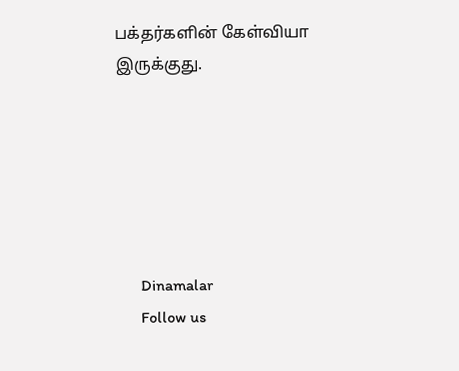பக்தர்களின் கேள்வியா இருக்குது.






      Dinamalar
      Follow us